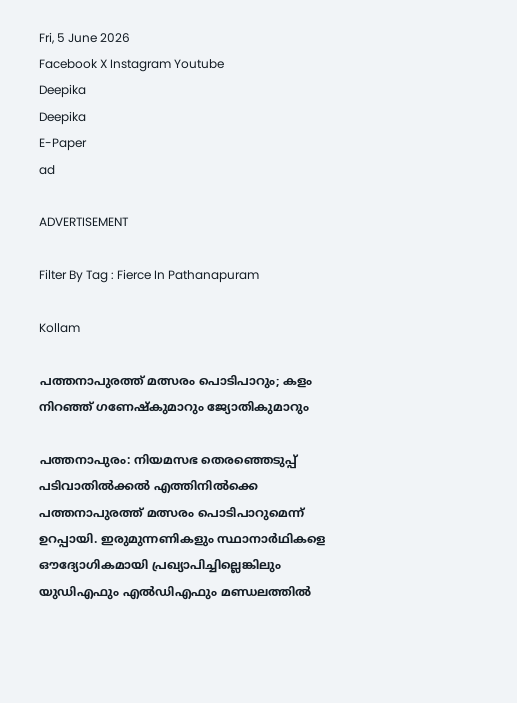Fri, 5 June 2026
Facebook X Instagram Youtube
Deepika
Deepika
E-Paper
ad

ADVERTISEMENT

Filter By Tag : Fierce In Pathanapuram

Kollam

പത്തനാപുരത്ത് മത്സരം പൊടിപാറും; കളം നിറഞ്ഞ് ഗണേഷ്കുമാറും ജ്യോതികുമാറും

പത്തനാപുരം: നിയമസഭ തെരഞ്ഞെടുപ്പ് പടിവാതിൽക്കൽ എത്തിനിൽക്കെ പത്തനാപുരത്ത് മത്സരം പൊടിപാറുമെന്ന് ഉറപ്പായി. ഇരുമുന്നണികളും സ്ഥാനാർഥികളെ ഔദ്യോഗികമായി പ്രഖ്യാപിച്ചില്ലെങ്കിലും യുഡിഎഫും എൽഡിഎഫും മണ്ഡലത്തിൽ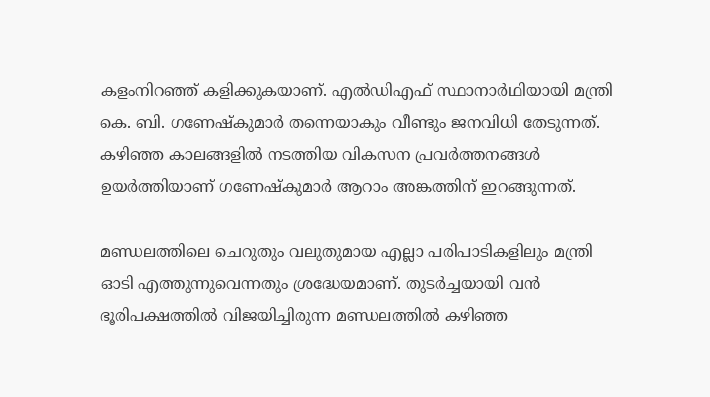കളംനിറഞ്ഞ് കളിക്കുകയാണ്. എൽഡിഎഫ് സ്ഥാനാർഥിയായി മന്ത്രി കെ. ബി. ഗണേഷ്‌കുമാർ തന്നെയാകും വീണ്ടും ജനവിധി തേടുന്നത്. കഴിഞ്ഞ കാലങ്ങളിൽ നടത്തിയ വികസന പ്രവർത്തനങ്ങൾ ഉയർത്തിയാണ് ഗണേഷ്‌കുമാർ ആറാം അങ്കത്തിന് ഇറങ്ങുന്നത്.

മണ്ഡലത്തിലെ ചെറുതും വലുതുമായ എല്ലാ പരിപാടികളിലും മന്ത്രി ഓടി എത്തുന്നുവെന്നതും ശ്രദ്ധേയമാണ്. തുടർച്ചയായി വൻ ഭൂരിപക്ഷത്തിൽ വിജയിച്ചിരുന്ന മണ്ഡലത്തിൽ കഴിഞ്ഞ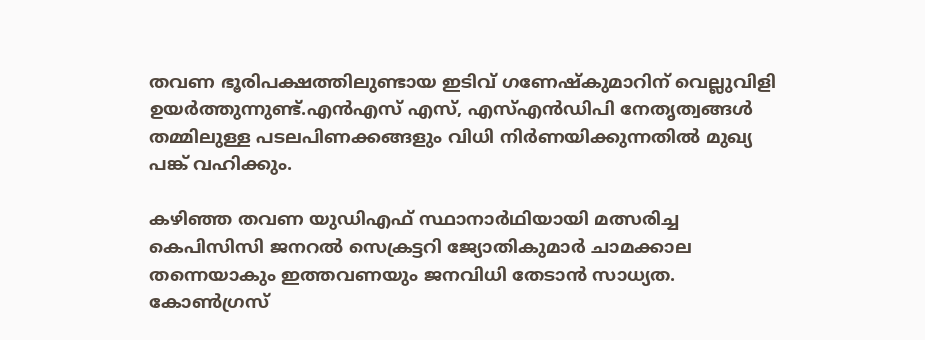തവണ ഭൂരിപക്ഷത്തിലുണ്ടായ ഇടിവ് ഗണേഷ്‌കുമാറിന് വെല്ലുവിളി ഉയർത്തുന്നുണ്ട്.എൻഎസ് എസ്, എസ്എൻഡിപി നേതൃത്വങ്ങൾ തമ്മിലുള്ള പടലപിണക്കങ്ങളും വിധി നിർണയിക്കുന്നതിൽ മുഖ്യ പങ്ക് വഹിക്കും.

കഴിഞ്ഞ തവണ യുഡിഎഫ് സ്ഥാനാർഥിയായി മത്സരിച്ച കെപിസിസി ജനറൽ സെക്രട്ടറി ജ്യോതികുമാർ ചാമക്കാല തന്നെയാകും ഇത്തവണയും ജനവിധി തേടാൻ സാധ്യത. കോൺഗ്രസ്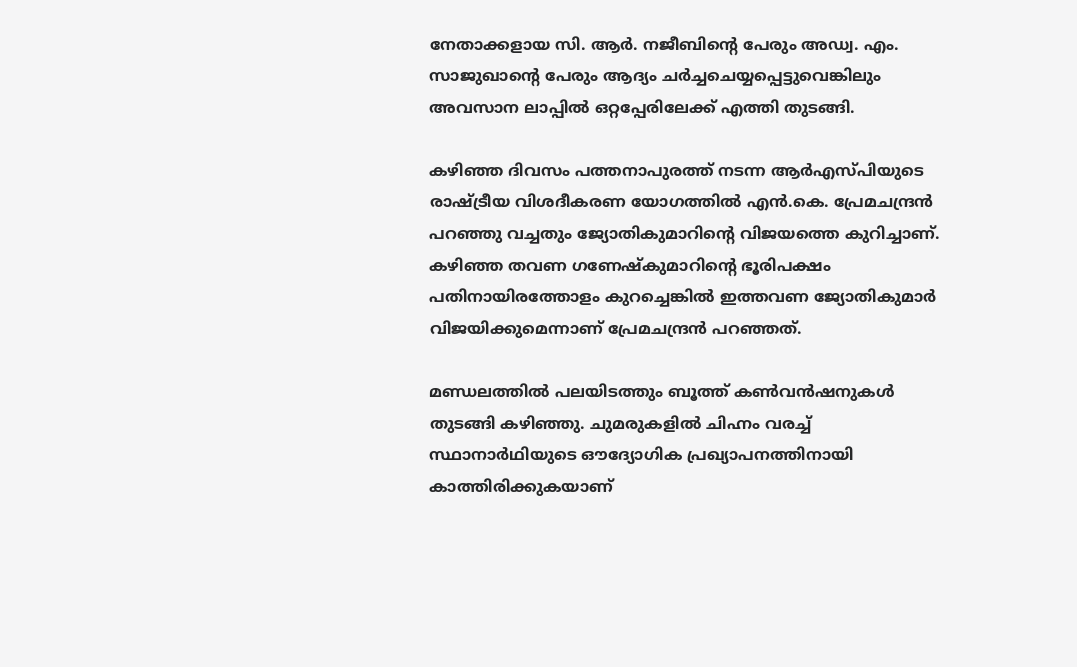നേതാക്കളായ സി. ആർ. നജീബിന്‍റെ പേരും അഡ്വ. എം. സാജുഖാന്‍റെ പേരും ആദ്യം ചർച്ചചെയ്യപ്പെട്ടുവെങ്കിലും അവസാന ലാപ്പിൽ ഒറ്റപ്പേരിലേക്ക് എത്തി തുടങ്ങി.

കഴിഞ്ഞ ദിവസം പത്തനാപുരത്ത് നടന്ന ആർഎസ്പിയുടെ രാഷ്ട്രീയ വിശദീകരണ യോഗത്തിൽ എൻ.കെ. പ്രേമചന്ദ്രൻ പറഞ്ഞു വച്ചതും ജ്യോതികുമാറിന്‍റെ വിജയത്തെ കുറിച്ചാണ്. കഴിഞ്ഞ തവണ ഗണേഷ്‌കുമാറിന്‍റെ ഭൂരിപക്ഷം പതിനായിരത്തോളം കുറച്ചെങ്കിൽ ഇത്തവണ ജ്യോതികുമാർ വിജയിക്കുമെന്നാണ് പ്രേമചന്ദ്രൻ പറഞ്ഞത്.

മണ്ഡലത്തിൽ പലയിടത്തും ബൂത്ത് കൺവൻഷനുകൾ തുടങ്ങി കഴിഞ്ഞു. ചുമരുകളിൽ ചിഹ്നം വരച്ച് സ്ഥാനാർഥിയുടെ ഔദ്യോഗിക പ്രഖ്യാപനത്തിനായി കാത്തിരിക്കുകയാണ്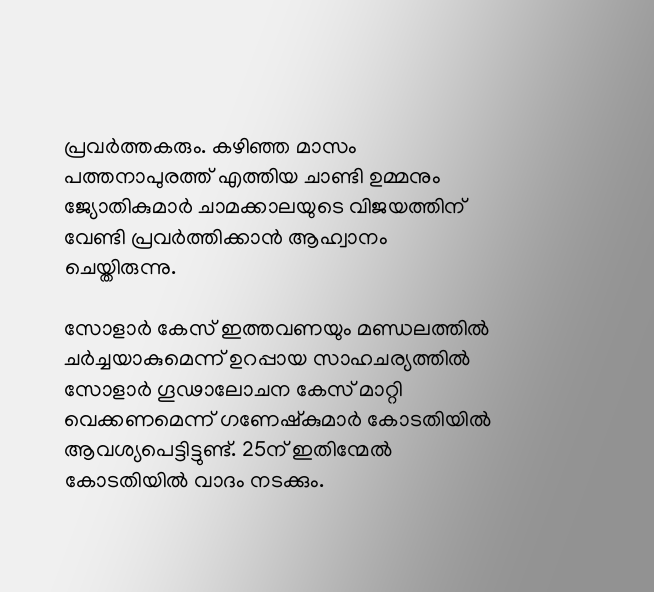പ്രവർത്തകരും. കഴിഞ്ഞ മാസം പത്തനാപുരത്ത് എത്തിയ ചാണ്ടി ഉമ്മനും ജ്യോതികുമാർ ചാമക്കാലയുടെ വിജയത്തിന് വേണ്ടി പ്രവർത്തിക്കാൻ ആഹ്വാനം ചെയ്തിരുന്നു.

സോളാർ കേസ് ഇത്തവണയും മണ്ഡലത്തിൽ ചർച്ചയാകുമെന്ന് ഉറപ്പായ സാഹചര്യത്തിൽ സോളാർ ഗൂഢാലോചന കേസ് മാറ്റി വെക്കണമെന്ന് ഗണേഷ്‌കുമാർ കോടതിയിൽ ആവശ്യപെട്ടിട്ടുണ്ട്. 25ന് ഇതിന്മേൽ കോടതിയിൽ വാദം നടക്കും.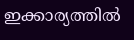ഇക്കാര്യത്തിൽ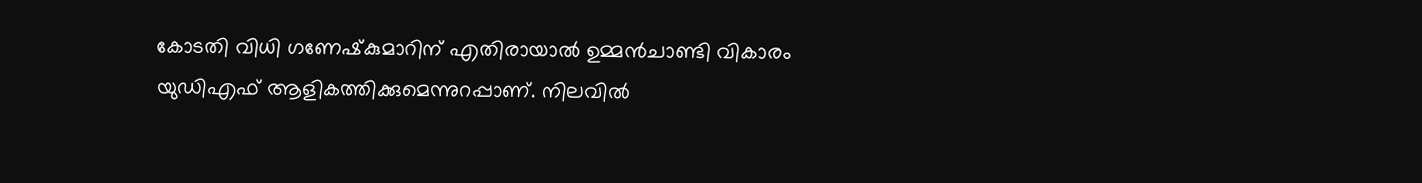കോടതി വിധി ഗണേഷ്‌കുമാറിന് എതിരായാൽ ഉമ്മൻ‌ചാണ്ടി വികാരം യുഡിഎഫ് ആളികത്തിക്കുമെന്നുറപ്പാണ്. നിലവിൽ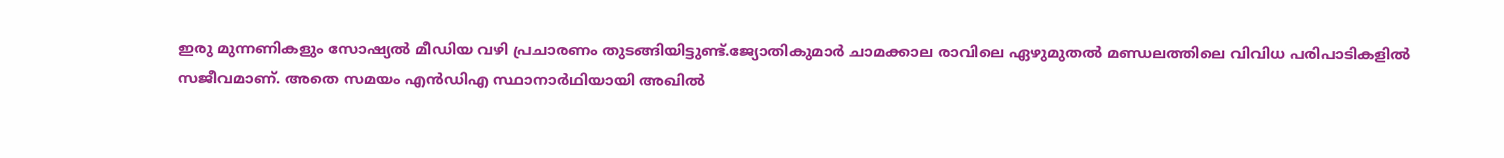ഇരു മുന്നണികളും സോഷ്യൽ മീഡിയ വഴി പ്രചാരണം തുടങ്ങിയിട്ടുണ്ട്.ജ്യോതികുമാർ ചാമക്കാല രാവിലെ ഏഴുമുതൽ മണ്ഡലത്തിലെ വിവിധ പരിപാടികളിൽ സജീവമാണ്. അതെ സമയം എൻഡിഎ സ്ഥാനാർഥിയായി അഖിൽ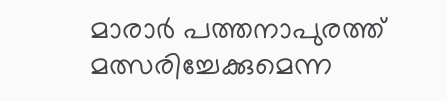മാരാർ പത്തനാപുരത്ത് മത്സരിച്ചേക്കുമെന്ന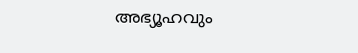അഭ്യൂഹവും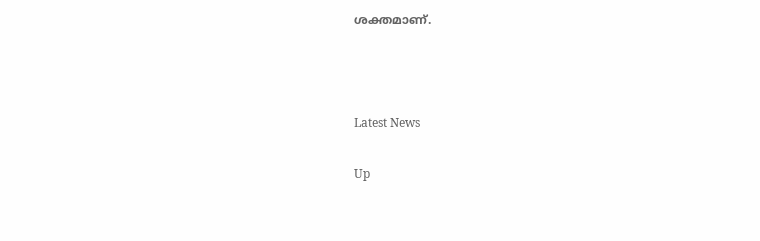ശക്തമാണ്.



Latest News

Up